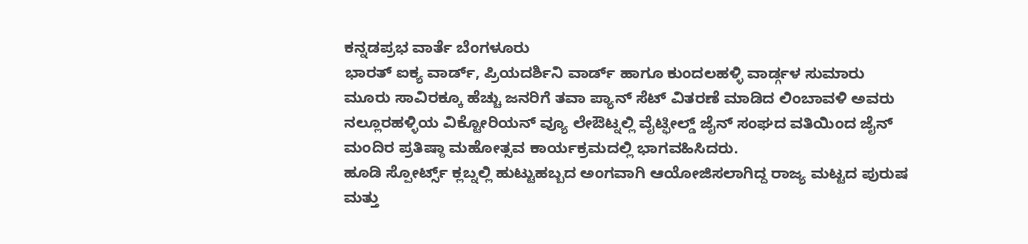ಕನ್ನಡಪ್ರಭ ವಾರ್ತೆ ಬೆಂಗಳೂರು
ಭಾರತ್ ಐಕ್ಯ ವಾರ್ಡ್, ಪ್ರಿಯದರ್ಶಿನಿ ವಾರ್ಡ್ ಹಾಗೂ ಕುಂದಲಹಳ್ಳಿ ವಾರ್ಡ್ಗಳ ಸುಮಾರು ಮೂರು ಸಾವಿರಕ್ಕೂ ಹೆಚ್ಚು ಜನರಿಗೆ ತವಾ ಪ್ಯಾನ್ ಸೆಟ್ ವಿತರಣೆ ಮಾಡಿದ ಲಿಂಬಾವಳಿ ಅವರು ನಲ್ಲೂರಹಳ್ಳಿಯ ವಿಕ್ಟೋರಿಯನ್ ವ್ಯೂ ಲೇಔಟ್ನಲ್ಲಿ ವೈಟ್ಫೀಲ್ಡ್ ಜೈನ್ ಸಂಘದ ವತಿಯಿಂದ ಜೈನ್ ಮಂದಿರ ಪ್ರತಿಷ್ಠಾ ಮಹೋತ್ಸವ ಕಾರ್ಯಕ್ರಮದಲ್ಲಿ ಭಾಗವಹಿಸಿದರು.
ಹೂಡಿ ಸ್ಪೋರ್ಟ್ಸ್ ಕ್ಲಬ್ನಲ್ಲಿ ಹುಟ್ಟುಹಬ್ಬದ ಅಂಗವಾಗಿ ಆಯೋಜಿಸಲಾಗಿದ್ದ ರಾಜ್ಯ ಮಟ್ಟದ ಪುರುಷ ಮತ್ತು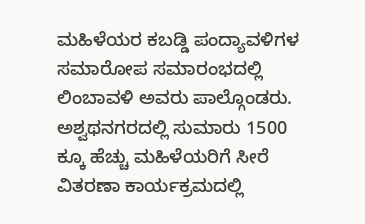ಮಹಿಳೆಯರ ಕಬಡ್ಡಿ ಪಂದ್ಯಾವಳಿಗಳ ಸಮಾರೋಪ ಸಮಾರಂಭದಲ್ಲಿ ಲಿಂಬಾವಳಿ ಅವರು ಪಾಲ್ಗೊಂಡರು. ಅಶ್ವಥನಗರದಲ್ಲಿ ಸುಮಾರು 1500 ಕ್ಕೂ ಹೆಚ್ಚು ಮಹಿಳೆಯರಿಗೆ ಸೀರೆ ವಿತರಣಾ ಕಾರ್ಯಕ್ರಮದಲ್ಲಿ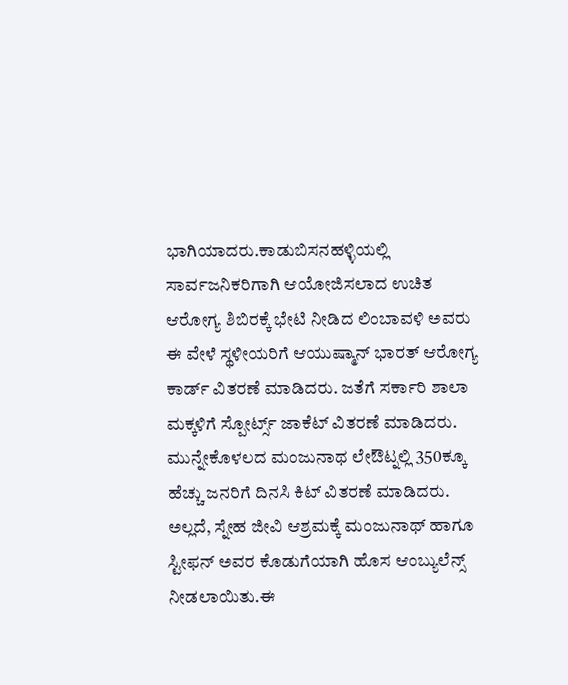ಭಾಗಿಯಾದರು.ಕಾಡುಬಿಸನಹಳ್ಳಿಯಲ್ಲಿ ಸಾರ್ವಜನಿಕರಿಗಾಗಿ ಆಯೋಜಿಸಲಾದ ಉಚಿತ ಆರೋಗ್ಯ ಶಿಬಿರಕ್ಕೆ ಭೇಟಿ ನೀಡಿದ ಲಿಂಬಾವಳಿ ಅವರು ಈ ವೇಳೆ ಸ್ಥಳೀಯರಿಗೆ ಆಯುಷ್ಮಾನ್ ಭಾರತ್ ಆರೋಗ್ಯ ಕಾರ್ಡ್ ವಿತರಣೆ ಮಾಡಿದರು. ಜತೆಗೆ ಸರ್ಕಾರಿ ಶಾಲಾ ಮಕ್ಕಳಿಗೆ ಸ್ಪೋರ್ಟ್ಸ್ ಜಾಕೆಟ್ ವಿತರಣೆ ಮಾಡಿದರು.
ಮುನ್ನೇಕೊಳಲದ ಮಂಜುನಾಥ ಲೇಔಟ್ನಲ್ಲಿ 350ಕ್ಕೂ ಹೆಚ್ಚು ಜನರಿಗೆ ದಿನಸಿ ಕಿಟ್ ವಿತರಣೆ ಮಾಡಿದರು. ಅಲ್ಲದೆ, ಸ್ನೇಹ ಜೀವಿ ಆಶ್ರಮಕ್ಕೆ ಮಂಜುನಾಥ್ ಹಾಗೂ ಸ್ಟೀಫನ್ ಅವರ ಕೊಡುಗೆಯಾಗಿ ಹೊಸ ಆಂಬ್ಯುಲೆನ್ಸ್ ನೀಡಲಾಯಿತು.ಈ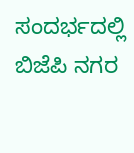ಸಂದರ್ಭದಲ್ಲಿ ಬಿಜೆಪಿ ನಗರ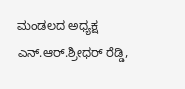ಮಂಡಲದ ಅಧ್ಯಕ್ಷ ಎನ್.ಆರ್.ಶ್ರೀಧರ್ ರೆಡ್ಡಿ,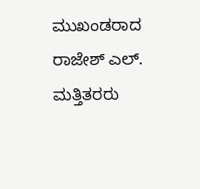ಮುಖಂಡರಾದ ರಾಜೇಶ್ ಎಲ್. ಮತ್ತಿತರರು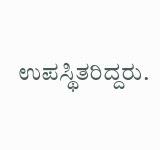ಉಪಸ್ಥಿತರಿದ್ದರು.